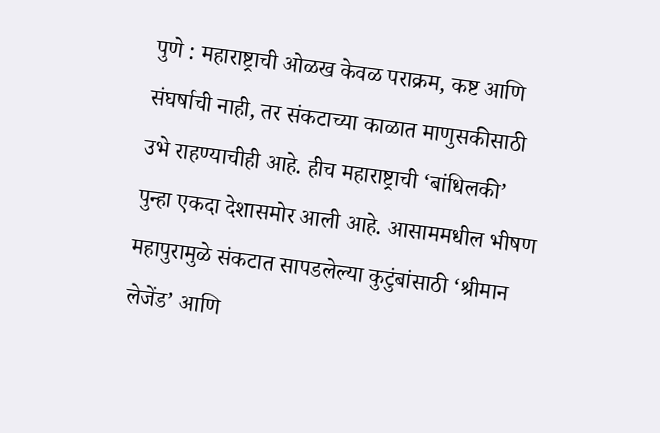पुणे : महाराष्ट्राची ओळख केवळ पराक्रम, कष्ट आणि संघर्षाची नाही, तर संकटाच्या काळात माणुसकीसाठी उभे राहण्याचीही आहे. हीच महाराष्ट्राची ‘बांधिलकी’ पुन्हा एकदा देशासमोर आली आहे. आसाममधील भीषण महापुरामुळे संकटात सापडलेल्या कुटुंबांसाठी ‘श्रीमान लेजेंड’ आणि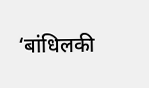‘बांधिलकी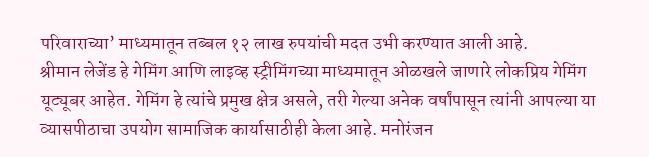परिवाराच्या’ माध्यमातून तब्बल १२ लाख रुपयांची मदत उभी करण्यात आली आहे.
श्रीमान लेजेंड हे गेमिंग आणि लाइव्ह स्ट्रीमिंगच्या माध्यमातून ओळखले जाणारे लोकप्रिय गेमिंग यूट्यूबर आहेत. गेमिंग हे त्यांचे प्रमुख क्षेत्र असले, तरी गेल्या अनेक वर्षांपासून त्यांनी आपल्या या व्यासपीठाचा उपयोग सामाजिक कार्यासाठीही केला आहे. मनोरंजन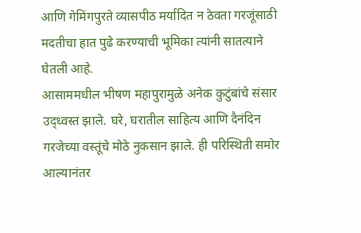आणि गेमिंगपुरते व्यासपीठ मर्यादित न ठेवता गरजूंसाठी मदतीचा हात पुढे करण्याची भूमिका त्यांनी सातत्याने घेतली आहे.
आसाममधील भीषण महापुरामुळे अनेक कुटुंबांचे संसार उद्ध्वस्त झाले. घरे, घरातील साहित्य आणि दैनंदिन गरजेच्या वस्तूंचे मोठे नुकसान झाले. ही परिस्थिती समोर आल्यानंतर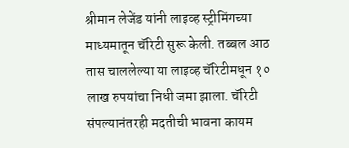श्रीमान लेजेंड यांनी लाइव्ह स्ट्रीमिंगच्या माध्यमातून चॅरिटी सुरू केली. तब्बल आठ तास चाललेल्या या लाइव्ह चॅरिटीमधून १० लाख रुपयांचा निधी जमा झाला. चॅरिटी संपल्यानंतरही मदतीची भावना कायम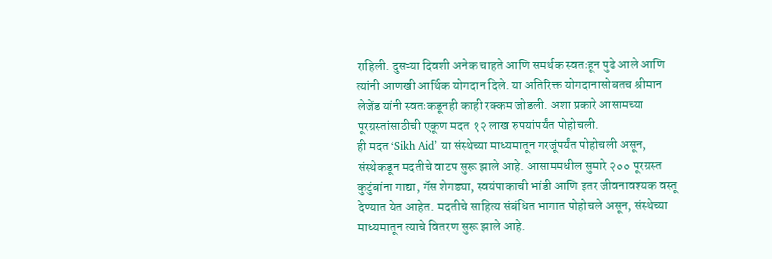राहिली. दुसऱ्या दिवशी अनेक चाहते आणि समर्थक स्वतःहून पुढे आले आणि त्यांनी आणखी आर्थिक योगदान दिले. या अतिरिक्त योगदानासोबतच श्रीमान लेजेंड यांनी स्वतःकडूनही काही रक्कम जोडली. अशा प्रकारे आसामच्या पूरग्रस्तांसाठीची एकूण मदत १२ लाख रुपयांपर्यंत पोहोचली.
ही मदत ‘Sikh Aid’ या संस्थेच्या माध्यमातून गरजूंपर्यंत पोहोचली असून, संस्थेकडून मदतीचे वाटप सुरू झाले आहे. आसाममधील सुमारे २०० पूरग्रस्त कुटुंबांना गाद्या, गॅस शेगड्या, स्वयंपाकाची भांडी आणि इतर जीवनावश्यक वस्तू देण्यात येत आहेत. मदतीचे साहित्य संबंधित भागात पोहोचले असून, संस्थेच्या माध्यमातून त्याचे वितरण सुरू झाले आहे.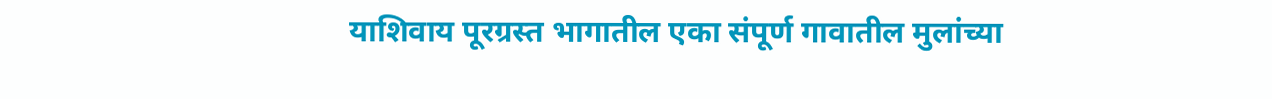याशिवाय पूरग्रस्त भागातील एका संपूर्ण गावातील मुलांच्या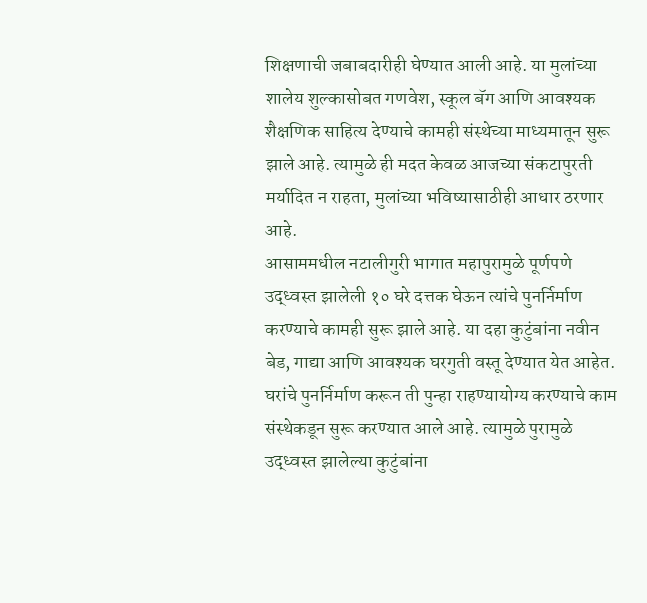शिक्षणाची जबाबदारीही घेण्यात आली आहे. या मुलांच्या शालेय शुल्कासोबत गणवेश, स्कूल बॅग आणि आवश्यक शैक्षणिक साहित्य देण्याचे कामही संस्थेच्या माध्यमातून सुरू झाले आहे. त्यामुळे ही मदत केवळ आजच्या संकटापुरती मर्यादित न राहता, मुलांच्या भविष्यासाठीही आधार ठरणार आहे.
आसाममधील नटालीगुरी भागात महापुरामुळे पूर्णपणे उद्ध्वस्त झालेली १० घरे दत्तक घेऊन त्यांचे पुनर्निर्माण करण्याचे कामही सुरू झाले आहे. या दहा कुटुंबांना नवीन बेड, गाद्या आणि आवश्यक घरगुती वस्तू देण्यात येत आहेत. घरांचे पुनर्निर्माण करून ती पुन्हा राहण्यायोग्य करण्याचे काम संस्थेकडून सुरू करण्यात आले आहे. त्यामुळे पुरामुळे उद्ध्वस्त झालेल्या कुटुंबांना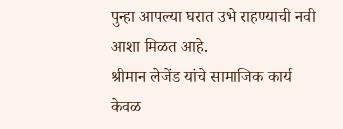पुन्हा आपल्या घरात उभे राहण्याची नवी आशा मिळत आहे.
श्रीमान लेजेंड यांचे सामाजिक कार्य केवळ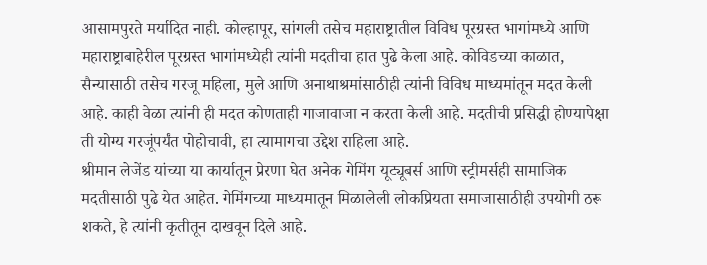आसामपुरते मर्यादित नाही. कोल्हापूर, सांगली तसेच महाराष्ट्रातील विविध पूरग्रस्त भागांमध्ये आणि महाराष्ट्राबाहेरील पूरग्रस्त भागांमध्येही त्यांनी मदतीचा हात पुढे केला आहे. कोविडच्या काळात, सैन्यासाठी तसेच गरजू महिला, मुले आणि अनाथाश्रमांसाठीही त्यांनी विविध माध्यमांतून मदत केली आहे. काही वेळा त्यांनी ही मदत कोणताही गाजावाजा न करता केली आहे. मदतीची प्रसिद्धी होण्यापेक्षा ती योग्य गरजूंपर्यंत पोहोचावी, हा त्यामागचा उद्देश राहिला आहे.
श्रीमान लेजेंड यांच्या या कार्यातून प्रेरणा घेत अनेक गेमिंग यूट्यूबर्स आणि स्ट्रीमर्सही सामाजिक मदतीसाठी पुढे येत आहेत. गेमिंगच्या माध्यमातून मिळालेली लोकप्रियता समाजासाठीही उपयोगी ठरू शकते, हे त्यांनी कृतीतून दाखवून दिले आहे.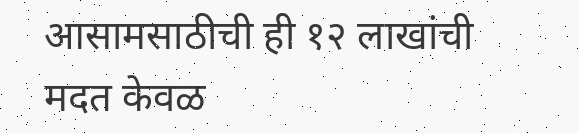आसामसाठीची ही १२ लाखांची मदत केवळ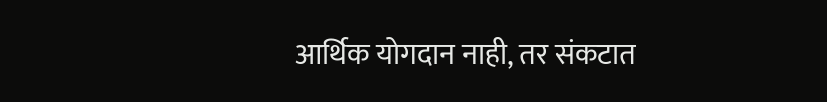आर्थिक योगदान नाही, तर संकटात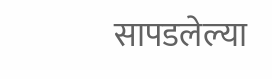सापडलेल्या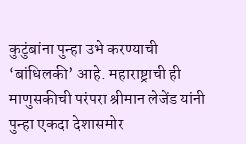कुटुंबांना पुन्हा उभे करण्याची ‘बांधिलकी’ आहे. महाराष्ट्राची ही माणुसकीची परंपरा श्रीमान लेजेंड यांनी पुन्हा एकदा देशासमोर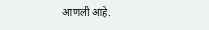आणली आहे.